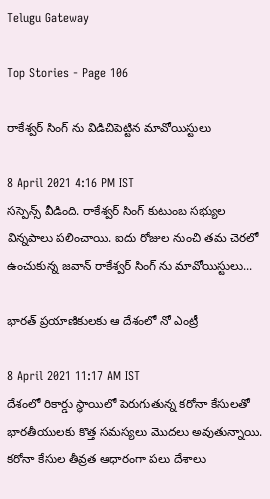Telugu Gateway

Top Stories - Page 106

రాకేశ్వర్ సింగ్ ను విడిచిపెట్టిన మావోయిస్టులు

8 April 2021 4:16 PM IST
సస్పెన్స్ వీడింది. రాకేశ్వర్ సింగ్ కుటుంబ సభ్యుల విన్నపాలు పలించాయి. ఐదు రోజుల నుంచి తమ చెరలో ఉంచుకున్న జవాన్ రాకేశ్వర్ సింగ్ ను మావోయిస్టులు...

భారత్ ప్రయాణికులకు ఆ దేశంలో నో ఎంట్రీ

8 April 2021 11:17 AM IST
దేశంలో రికార్డు స్థాయిలో పెరుగుతున్న కరోనా కేసులతో భారతీయులకు కొత్త సమస్యలు మొదలు అవుతున్నాయి. కరోనా కేసుల తీవ్రత ఆధారంగా పలు దేశాలు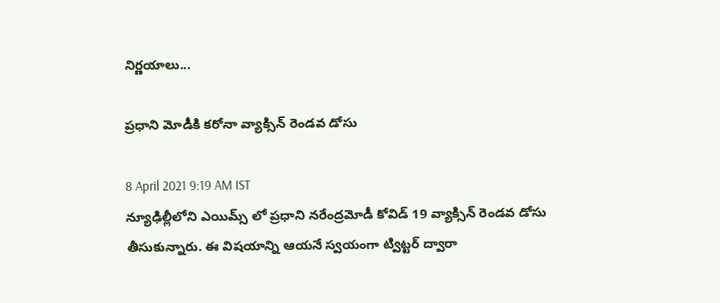నిర్ణయాలు...

ప్రధాని మోడీకి కరోనా వ్యాక్సిన్ రెండవ డోసు

8 April 2021 9:19 AM IST
న్యూఢిల్లీలోని ఎయిమ్స్ లో ప్రధాని నరేంద్రమోడీ కోవిడ్ 19 వ్యాక్సిన్ రెండవ డోసు తీసుకున్నారు. ఈ విషయాన్ని ఆయనే స్వయంగా ట్విట్టర్ ద్వారా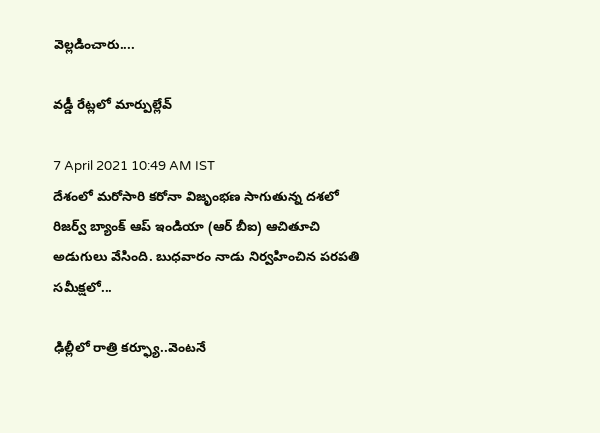వెల్లడించారు....

వడ్డీ రేట్లలో మార్పుల్లేవ్

7 April 2021 10:49 AM IST
దేశంలో మరోసారి కరోనా విజృంభణ సాగుతున్న దశలో రిజర్వ్ బ్యాంక్ ఆప్ ఇండియా (ఆర్ బీఐ) ఆచితూచి అడుగులు వేసింది. బుధవారం నాడు నిర్వహించిన పరపతి సమీక్షలో...

ఢిల్లీలో రాత్రి కర్ఫ్యూ..వెంటనే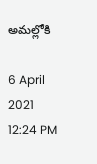అమల్లోకి

6 April 2021 12:24 PM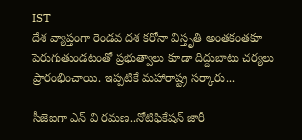IST
దేశ వ్యాప్తంగా రెండవ దశ కరోనా విస్తృతి అంతకంతకూ పెరుగుతుండటంతో ప్రభుత్వాలు కూడా దిద్దుబాటు చర్యలు ప్రారంభించాయి. ఇప్పటికే మహారాష్ట్ర సర్కారు...

సీజెఐగా ఎన్ వి రమణ..నోటిఫికేషన్ జారీ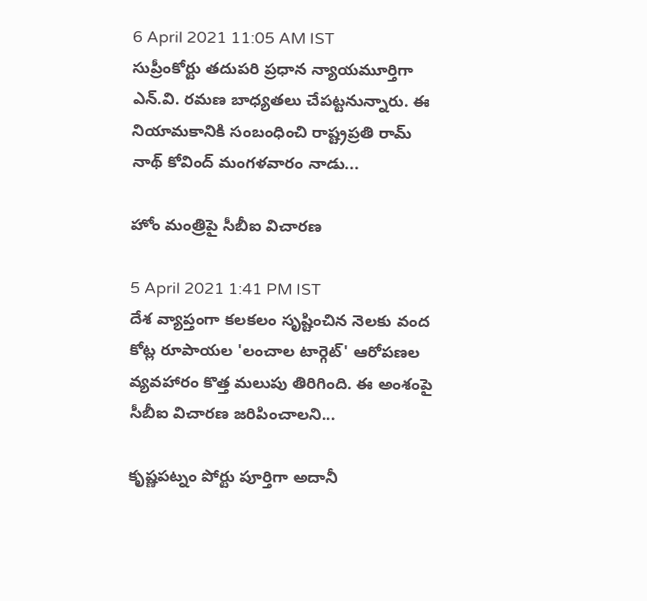6 April 2021 11:05 AM IST
సుప్రీంకోర్టు తదుపరి ప్రధాన న్యాయమూర్తిగా ఎన్.వి. రమణ బాధ్యతలు చేపట్టనున్నారు. ఈ నియామకానికి సంబంధించి రాష్ట్రప్రతి రామ్ నాథ్ కోవింద్ మంగళవారం నాడు...

హోం మంత్రిపై సీబీఐ విచారణ

5 April 2021 1:41 PM IST
దేశ వ్యాప్తంగా కలకలం సృష్టించిన నెలకు వంద కోట్ల రూపాయల 'లంచాల టార్గెట్' ఆరోపణల వ్యవహారం కొత్త మలుపు తిరిగింది. ఈ అంశంపై సీబీఐ విచారణ జరిపించాలని...

కృష్ణపట్నం పోర్టు పూర్తిగా అదానీ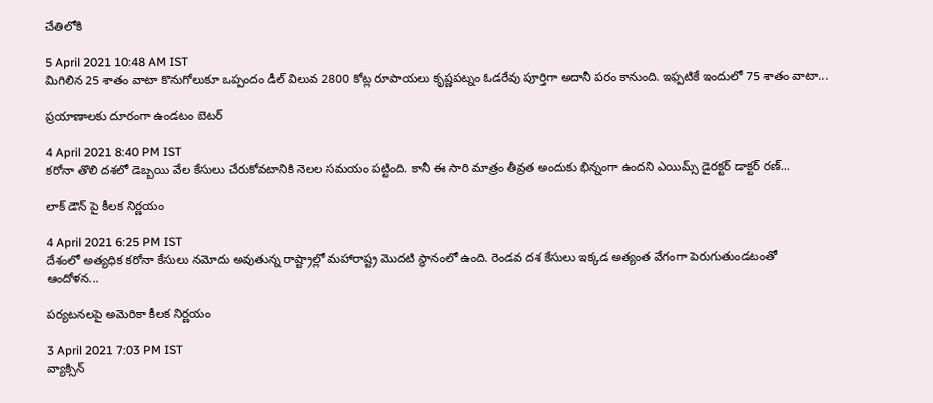చేతిలోకి

5 April 2021 10:48 AM IST
మిగిలిన 25 శాతం వాటా కొనుగోలుకూ ఒప్పందం డీల్ విలువ 2800 కోట్ల రూపాయలు కృష్ణపట్నం ఓడరేవు పూర్తిగా అదానీ పరం కానుంది. ఇఫ్పటికే ఇందులో 75 శాతం వాటా...

ప్రయాణాలకు దూరంగా ఉండటం బెటర్

4 April 2021 8:40 PM IST
కరోనా తొలి దశలో డెబ్బయి వేల కేసులు చేరుకోవటానికి నెలల సమయం పట్టింది. కానీ ఈ సారి మాత్రం తీవ్రత అందుకు భిన్నంగా ఉందని ఎయిమ్స్ డైరక్టర్ డాక్టర్ రణ్...

లాక్ డౌన్ పై కీలక నిర్ణయం

4 April 2021 6:25 PM IST
దేశంలో అత్యధిక కరోనా కేసులు నమోదు అవుతున్న రాష్ట్రాల్లో మహారాష్ట్ర మొదటి స్థానంలో ఉంది. రెండవ దశ కేసులు ఇక్కడ అత్యంత వేగంగా పెరుగుతుండటంతో ఆందోళన...

పర్యటనలపై అమెరికా కీలక నిర్ణయం

3 April 2021 7:03 PM IST
వ్యాక్సిన్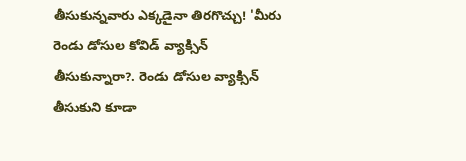తీసుకున్నవారు ఎక్కడైనా తిరగొచ్చు! 'మీరు రెండు డోసుల కోవిడ్ వ్యాక్సిన్ తీసుకున్నారా?. రెండు డోసుల వ్యాక్సిన్ తీసుకుని కూడా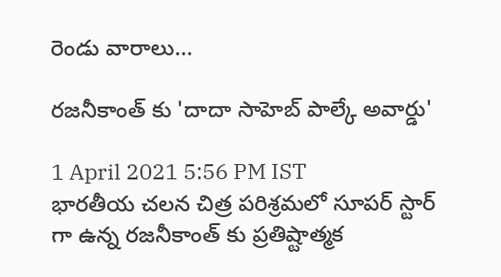రెండు వారాలు...

రజనీకాంత్ కు 'దాదా సాహెబ్ పాల్కే అవార్డు'

1 April 2021 5:56 PM IST
భారతీయ చలన చిత్ర పరిశ్రమలో సూపర్ స్టార్ గా ఉన్న రజనీకాంత్ కు ప్రతిష్టాత్మక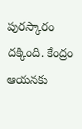పురస్కారం దక్కింది. కేంద్రం ఆయనకు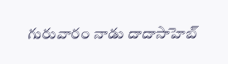గురువారం నాడు దాదాసాహెబ్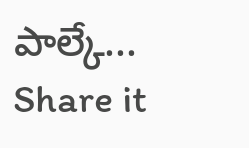పాల్కే...
Share it